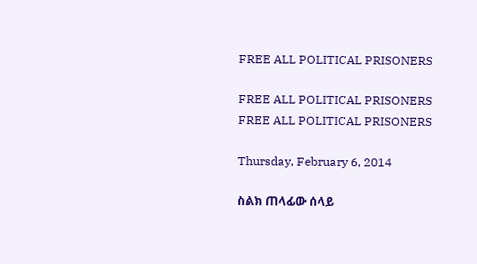FREE ALL POLITICAL PRISONERS

FREE ALL POLITICAL PRISONERS
FREE ALL POLITICAL PRISONERS

Thursday, February 6, 2014

ስልክ ጠላፊው ሰላይ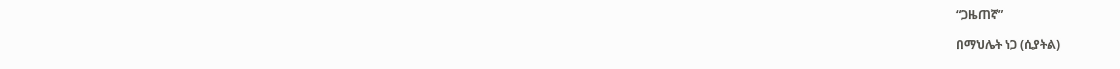“ጋዜጠኛ”

በማህሌት ነጋ (ሲያትል)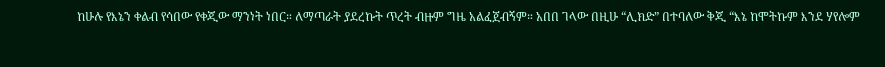ከሁሉ የእኔን ቀልብ የሳበው የቀጂው ማንነት ነበር። ለማጣራት ያደረኩት ጥረት ብዙም ግዜ አልፈጀብኝም። አበበ ገላው በዚሁ “ሊክድ” በተባለው ቅጂ “እኔ ከሞትኩም እንደ ሃየሎም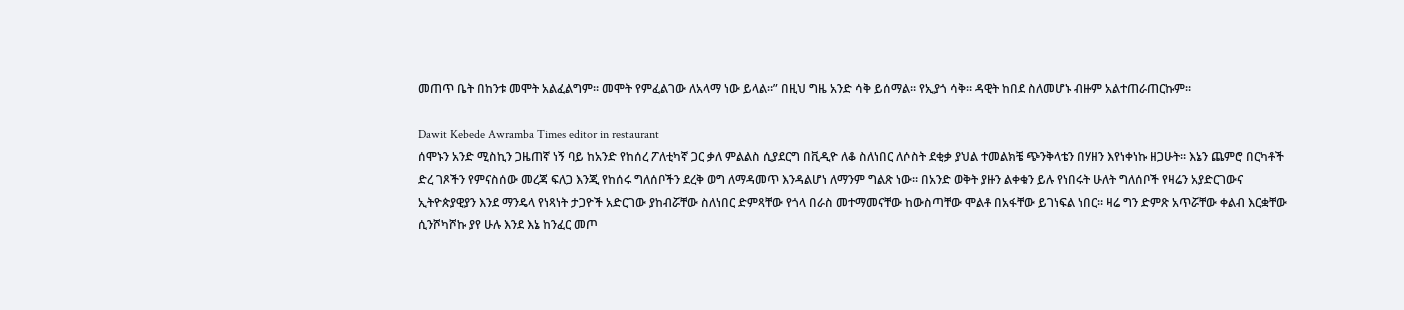መጠጥ ቤት በከንቱ መሞት አልፈልግም። መሞት የምፈልገው ለአላማ ነው ይላል።” በዚህ ግዜ አንድ ሳቅ ይሰማል። የኢያጎ ሳቅ። ዳዊት ከበደ ስለመሆኑ ብዙም አልተጠራጠርኩም።

Dawit Kebede Awramba Times editor in restaurant
ሰሞኑን አንድ ሚስኪን ጋዜጠኛ ነኝ ባይ ከአንድ የከሰረ ፖለቲካኛ ጋር ቃለ ምልልስ ሲያደርግ በቪዲዮ ለቆ ስለነበር ለሶስት ደቂቃ ያህል ተመልክቼ ጭንቅላቴን በሃዘን እየነቀነኩ ዘጋሁት። እኔን ጨምሮ በርካቶች ድረ ገጾችን የምናስሰው መረጃ ፍለጋ እንጂ የከሰሩ ግለሰቦችን ደረቅ ወግ ለማዳመጥ እንዳልሆነ ለማንም ግልጽ ነው። በአንድ ወቅት ያዙን ልቀቁን ይሉ የነበሩት ሁለት ግለሰቦች የዛሬን አያድርገውና ኢትዮጵያዊያን እንደ ማንዴላ የነጻነት ታጋዮች አድርገው ያከብሯቸው ስለነበር ድምጻቸው የጎላ በራስ መተማመናቸው ከውስጣቸው ሞልቶ በአፋቸው ይገነፍል ነበር። ዛሬ ግን ድምጽ አጥሯቸው ቀልብ እርቋቸው ሲንሾካሾኩ ያየ ሁሉ እንደ እኔ ከንፈር መጦ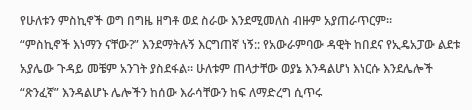የሁለቱን ምስኪኖች ወግ በግዜ ዘግቶ ወደ ስራው እንደሚመለስ ብዙም አያጠራጥርም።
“ምስኪኖች እነማን ናቸው?” እንደማትሉኝ እርግጠኛ ነኝ:: የአውራምባው ዳዊት ከበደና የኢዴአፓው ልደቱ አያሌው ጉዳይ መቼም አንገት ያስደፋል። ሁለቱም ጠላታቸው ወያኔ እንዳልሆነ እነርሱ እንደሌሎች “ጽንፈኛ” እንዳልሆኑ ሌሎችን ከሰው እራሳቸውን ከፍ ለማድረግ ሲጥሩ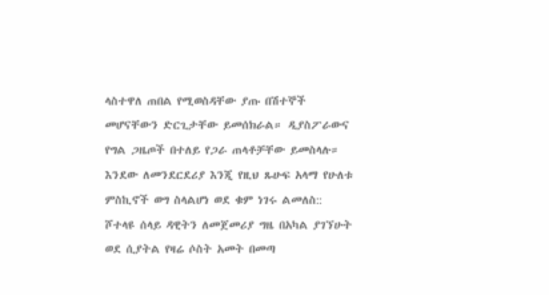ላስተዋለ ጠበል የሚወስዳቸው ያጡ በሽተኞች መሆናቸውን ድርጊታቸው ይመሰክራል። ዲያስፖራውና የግል ጋዜጦች በተለይ የጋራ ጠላቶቻቸው ይመስላሉ። እንደው ለመንደርደሪያ እንጂ የዚህ ጹሁፍ አላማ የሁለቱ ምስኪኖች ወግ ስላልሆነ ወደ ቁም ነገሩ ልመለስ::
ሾተላዩ ሰላይ ዳዊትን ለመጀመሪያ ግዜ በአካል ያገኘሁት ወደ ሲያትል የዛሬ ሶስት አመት በመጣ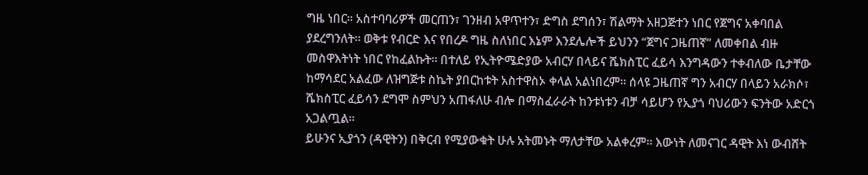ግዜ ነበር። አስተባባሪዎች መርጠን፣ ገንዘብ አዋጥተን፣ ድግስ ደግሰን፣ ሽልማት አዘጋጅተን ነበር የጀግና አቀባበል ያደረግንለት። ወቅቱ የብርድ እና የበረዶ ግዜ ስለነበር እኔም እንደሌሎች ይህንን “ጀግና ጋዜጠኛ” ለመቀበል ብዙ መስዋእትነት ነበር የከፈልኩት። በተለይ የኢትዮሜድያው አብርሃ በላይና ሼክስፒር ፈይሳ እንግዳውን ተቀብለው ቤታቸው ከማሳደር አልፈው ለዝግጅቱ ስኬት ያበርከቱት አስተዋስኦ ቀላል አልነበረም። ሰላዩ ጋዜጠኛ ግን አብርሃ በላይን አራክሶ፣ ሼክስፒር ፈይሳን ደግሞ ስምህን አጠፋለሁ ብሎ በማስፈራራት ከንቱነቱን ብቻ ሳይሆን የኢያጎ ባህሪውን ፍንትው አድርጎ አጋልጧል።
ይሁንና ኢያጎን (ዳዊትን) በቅርብ የሚያውቁት ሁሉ አትመኑት ማለታቸው አልቀረም። እውነት ለመናገር ዳዊት እነ ውብሸት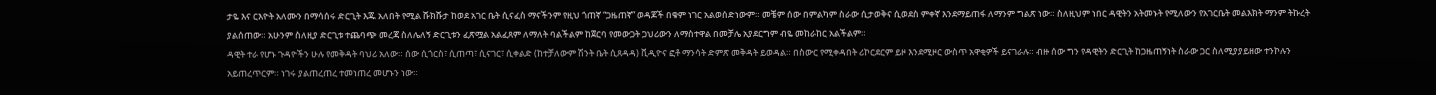ታዬ እና ርእዮት አለሙን በማሳሰሩ ድርጊት እጁ አለበት የሚል ሹክሹታ ከወደ አገር ቤት ሲናፈስ ማናችንም የዚህ ጎጠኛ “ጋዜጠኛ” ወዳጆች በቁም ነገር አልወሰድነውም። መቼም ሰው በምልካም ስራው ሲታወቅና ሲወደስ ምቀኛ እንደማይጠፋ ለማንም ግልጽ ነው። ስለዚህም ነበር ዳዊትን አትመኑት የሚለውን የአገርቤት መልእክት ማንም ትኩረት ያልሰጠው። አሁንም ስለዚያ ድርጊቱ ተጨባጭ መረጃ ስለሌለኝ ድርጊቱን ፈጽሟል አልፈጸም ለማለት ባልችልም ከጀርባ የመውጋት ጋህሪውን ለማስተዋል በመቻሌ አያደርግም ብዬ መከራከር አልችልም።
ዳዊት ተራ የሆኑ ጉዳዮችን ሁሉ የመቅዳት ባህሪ አለው። ሰው ሲጎርስ፣ ሲጠጣ፣ ሲናገር፣ ሲቀልድ (ከተቻለውም ሽንት ቤት ሲጸዳዳ) ቪዲዮና ፎቶ ማንሳት ድምጽ መቅዳት ይወዳል። በስውር የሚቀዳበት ሪኮርደርም ይዞ እንደሚዞር ውስጥ አዋቂዎች ይናገራሉ። ብዙ ሰው ግን የዳዊትን ድርጊት ከጋዜጠኝነት ስራው ጋር ስለሚያያይዘው ተንኮሉን አይጠረጥርም። ነገሩ ያልጠረጠረ ተመነጠረ መሆኑን ነው።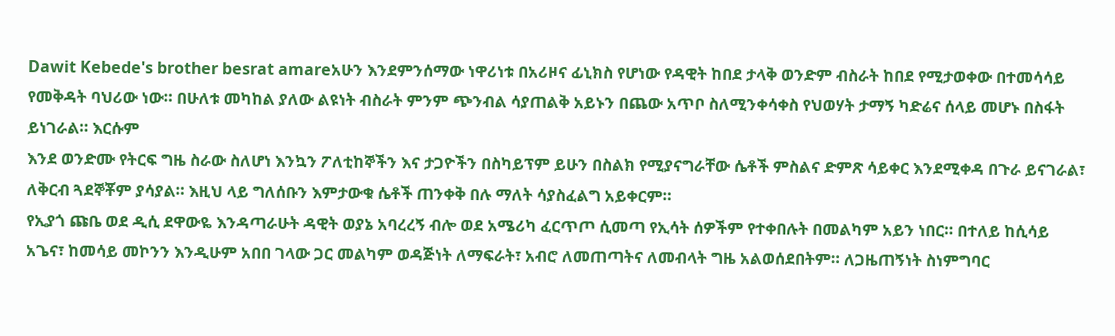Dawit Kebede's brother besrat amareአሁን እንደምንሰማው ነዋሪነቱ በአሪዞና ፊኒክስ የሆነው የዳዊት ከበደ ታላቅ ወንድም ብስራት ከበደ የሚታወቀው በተመሳሳይ የመቅዳት ባህሪው ነው። በሁለቱ መካከል ያለው ልዩነት ብስራት ምንም ጭንብል ሳያጠልቅ አይኑን በጨው አጥቦ ስለሚንቀሳቀስ የህወሃት ታማኝ ካድሬና ሰላይ መሆኑ በስፋት ይነገራል። እርሱም
እንደ ወንድሙ የትርፍ ግዜ ስራው ስለሆነ እንኳን ፖለቲከኞችን እና ታጋዮችን በስካይፕም ይሁን በስልክ የሚያናግራቸው ሴቶች ምስልና ድምጽ ሳይቀር እንደሚቀዳ በጉራ ይናገራል፣ ለቅርብ ጓደኞቾም ያሳያል። እዚህ ላይ ግለሰቡን እምታውቁ ሴቶች ጠንቀቅ በሉ ማለት ሳያስፈልግ አይቀርም።
የኢያጎ ጩቤ ወደ ዲሲ ደዋውዬ እንዳጣራሁት ዳዊት ወያኔ አባረረኝ ብሎ ወደ አሜሪካ ፈርጥጦ ሲመጣ የኢሳት ሰዎችም የተቀበሉት በመልካም አይን ነበር። በተለይ ከሲሳይ አጌና፣ ከመሳይ መኮንን እንዲሁም አበበ ገላው ጋር መልካም ወዳጅነት ለማፍራት፣ አብሮ ለመጠጣትና ለመብላት ግዜ አልወሰደበትም። ለጋዜጠኝነት ስነምግባር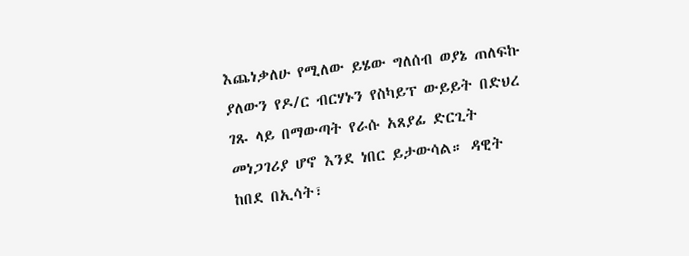እጨነቃለሁ የሚለው ይሄው ግለሰብ ወያኔ ጠለፍኩ ያለውን የዶ/ር ብርሃኑን የስካይፕ ውይይት በድህረ ገጹ ላይ በማውጣት የራሱ አጸያፊ ድርጊት መነጋገሪያ ሆኖ እንደ ነበር ይታውሳል። ዳዊት ከበደ በኢሳት፣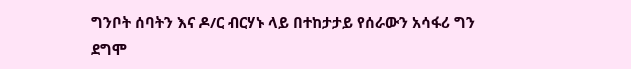ግንቦት ሰባትን እና ዶ/ር ብርሃኑ ላይ በተከታታይ የሰራውን አሳፋሪ ግን ደግሞ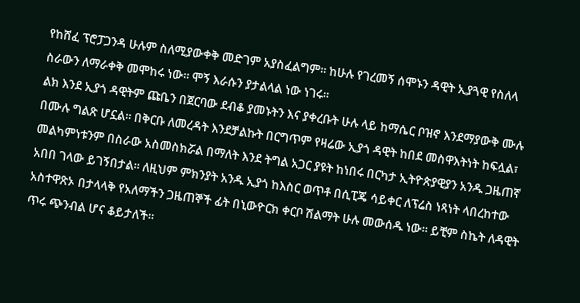የከሸፈ ፕሮፓጋንዳ ሁሉም ስለሚያውቀቅ መድገም አያስፈልግም። ከሁሉ የገረመኝ ሰሞኑን ዳዊት ኢያጓዊ የስለላ ስራውን ለማራቀቅ መሞከሩ ነው። ሞኝ እራሱን ያታልላል ነው ነገሩ።
ልክ እንደ ኢያጎ ዳዊትም ጩቤን በጀርባው ደብቆ ያመኑትን እና ያቀረቡት ሁሉ ላይ ከማሴር ቦዝኖ እንደማያውቅ ሙሉ በሙሉ ግልጽ ሆኗል። በቅርቡ ለመረዳት እንደቻልኩት በርግጥም የዛሬው ኢያጎ ዳዊት ከበደ መስዋእትነት ከፍሏል፣ መልካምነቱንም በስራው አስመስክሯል በማለት እንደ ትግል አጋር ያዩት ከነበሩ በርካታ ኢትዮጵያዊያን አንዱ ጋዜጠኛ አበበ ገላው ይገኝበታል። ለዚህም ምክንያት አንዱ ኢያጎ ከእስር ወጥቶ በሲፒጄ ሳይቀር ለፕሬስ ነጻነት ላበረከተው አስተዋጽኦ በታላላቅ የአለማችን ጋዜጠኞች ፊት በኒውዮርክ ቀርቦ ሽልማት ሁሉ መውሰዱ ነው። ይቺም ስኬት ለዳዊት ጥሩ ጭንብል ሆና ቆይታለች።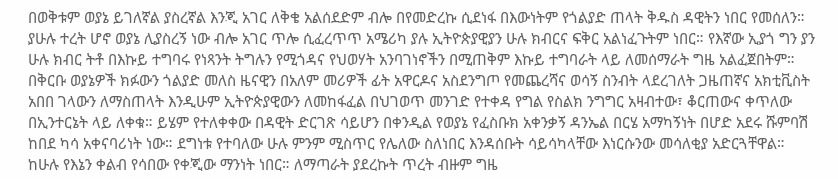በወቅቱም ወያኔ ይገለኛል ያስረኛል እንጂ አገር ለቅቄ አልሰደድም ብሎ በየመድረኩ ሲደነፋ በእውነትም የጎልያድ ጠላት ቅዱስ ዳዊትን ነበር የመሰለን። ያሁሉ ተረት ሆኖ ወያኔ ሊያስረኝ ነው ብሎ አገር ጥሎ ሲፈረጥጥ አሜሪካ ያሉ ኢትዮጵያዊያን ሁሉ ክብርና ፍቅር አልነፈጉትም ነበር። የእኛው ኢያጎ ግን ያን ሁሉ ክብር ትቶ በእኩይ ተግባሩ የነጻንት ትግሉን የሚጎዳና የህወሃት አንባገነኖችን በሚጠቅም እኩይ ተግባራት ላይ ለመሰማራት ግዜ አልፈጀበትም።
በቅርቡ ወያኔዎች ክፉውን ጎልያድ መለስ ዜናዊን በአለም መሪዎች ፊት አዋርዶና አስደንግጦ የመጨረሻና ወሳኝ ስንብት ላደረገለት ጋዜጠኛና አክቲቪስት አበበ ገላውን ለማስጠላት እንዲሁም ኢትዮጵያዊውን ለመከፋፈል በህገወጥ መንገድ የተቀዳ የግል የስልክ ንግግር አዛብተው፣ ቆርጠውና ቀጥለው በኢንተርኔት ላይ ለቀቁ። ይሄም የተለቀቀው በዳዊት ድርገጽ ሳይሆን በቀንዲል የወያኔ የፈስቡክ አቀንቃኝ ዳንኤል በርሄ አማካኝነት በሆድ አደሩ ሹምባሽ ከበደ ካሳ አቀናባሪነት ነው። ደግነቱ የተባለው ሁሉ ምንም ሚስጥር የሌለው ስለነበር እንዳሰቡት ሳይሳካላቸው እነርሱንው መሳለቂያ አድርጓቸዋል።
ከሁሉ የእኔን ቀልብ የሳበው የቀጂው ማንነት ነበር። ለማጣራት ያደረኩት ጥረት ብዙም ግዜ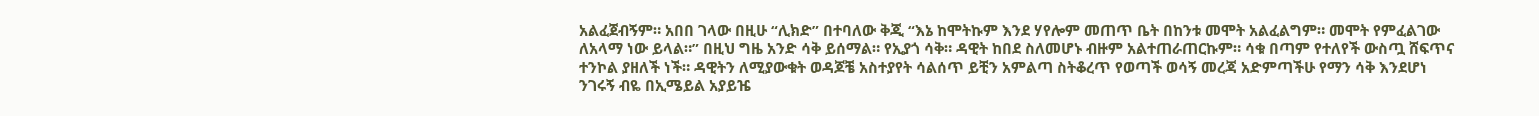አልፈጀብኝም። አበበ ገላው በዚሁ “ሊክድ” በተባለው ቅጂ “እኔ ከሞትኩም እንደ ሃየሎም መጠጥ ቤት በከንቱ መሞት አልፈልግም። መሞት የምፈልገው ለአላማ ነው ይላል።” በዚህ ግዜ አንድ ሳቅ ይሰማል። የኢያጎ ሳቅ። ዳዊት ከበደ ስለመሆኑ ብዙም አልተጠራጠርኩም። ሳቁ በጣም የተለየች ውስጧ ሸፍጥና ተንኮል ያዘለች ነች። ዳዊትን ለሚያውቁት ወዳጆቼ አስተያየት ሳልሰጥ ይቺን አምልጣ ስትቆረጥ የወጣች ወሳኝ መረጃ አድምጣችሁ የማን ሳቅ እንደሆነ ንገሩኝ ብዬ በኢሜይል አያይዤ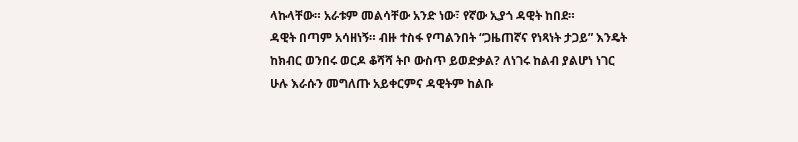ላኩላቸው። አራቱም መልሳቸው አንድ ነው፣ የኛው ኢያጎ ዳዊት ከበደ።
ዳዊት በጣም አሳዘነኝ። ብዙ ተስፋ የጣልንበት “ጋዜጠኛና የነጻነት ታጋይ” እንዴት ከክብር ወንበሩ ወርዶ ቆሻሻ ትቦ ውስጥ ይወድቃል? ለነገሩ ከልብ ያልሆነ ነገር ሁሉ እራሱን መግለጡ አይቀርምና ዳዊትም ከልቡ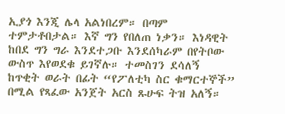ኢያጎ እንጂ ሌላ አልነበረም። በጣም ተምታቶበታል። እኛ ግን የበለጠ ነቃን። እነዳዊት ከበደ ግን ግራ እንደተጋቡ እንደሰካራም በየትቦው ውስጥ እየወደቁ ይገኛሉ። ተመስገን ደሳለኝ ከጥቂት ወራት በፊት “የፖለቲካ ስር ቁማርተኞች” በሚል የጻፈው አንጀት አርስ ጹሁፍ ትዝ አለኝ።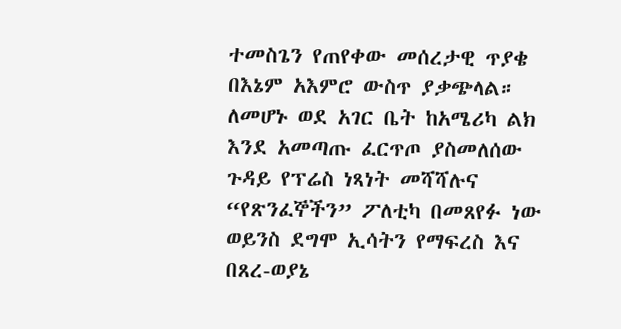ተመስጌን የጠየቀው መሰረታዊ ጥያቄ በእኔም አእምሮ ውስጥ ያቃጭላል። ለመሆኑ ወደ አገር ቤት ከአሜሪካ ልክ እንደ አመጣጡ ፈርጥጦ ያስመለሰው ጉዳይ የፕሬስ ነጻነት መሻሻሉና “የጽንፈኞችን” ፖለቲካ በመጸየፉ ነው ወይንስ ደግሞ ኢሳትን የማፍረስ እና በጸረ-ወያኔ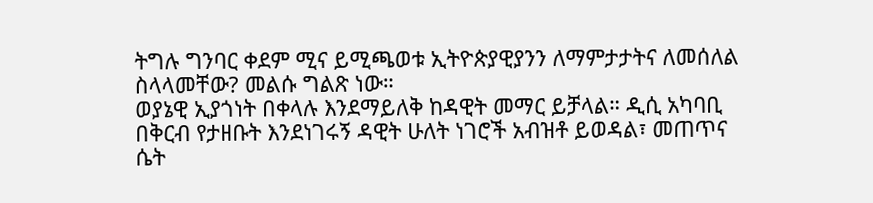ትግሉ ግንባር ቀደም ሚና ይሚጫወቱ ኢትዮጵያዊያንን ለማምታታትና ለመሰለል ስላላመቸው? መልሱ ግልጽ ነው።
ወያኔዊ ኢያጎነት በቀላሉ እንደማይለቅ ከዳዊት መማር ይቻላል። ዲሲ አካባቢ በቅርብ የታዘቡት እንደነገሩኝ ዳዊት ሁለት ነገሮች አብዝቶ ይወዳል፣ መጠጥና ሴት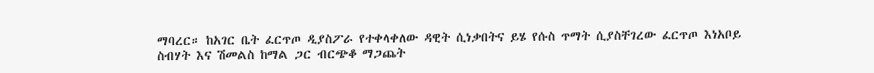ማባረር። ከአገር ቤት ፈርጥጦ ዲያስፖራ የተቀላቀለው ዳዊት ሲነቃበትና ይሄ የሱስ ጥማት ሲያስቸገረው ፈርጥጦ እነአቦይ ስብሃት እና ሽመልስ ከማል ጋር ብርጭቆ ማጋጨት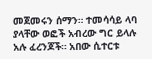መጀመሩን ሰማን። ተመሳሳይ ላባ ያላቸው ወፎች አብረው ግር ይላሉ አሉ ፈረንጆች። አበው ሲተርቱ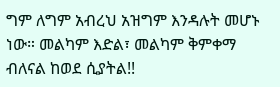ግም ለግም አብረህ አዝግም እንዳሉት መሆኑ ነው። መልካም እድል፣ መልካም ቅምቀማ ብለናል ከወደ ሲያትል!!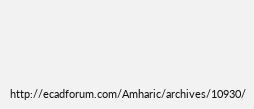http://ecadforum.com/Amharic/archives/10930/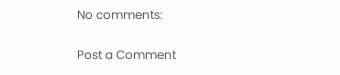No comments:

Post a Comment